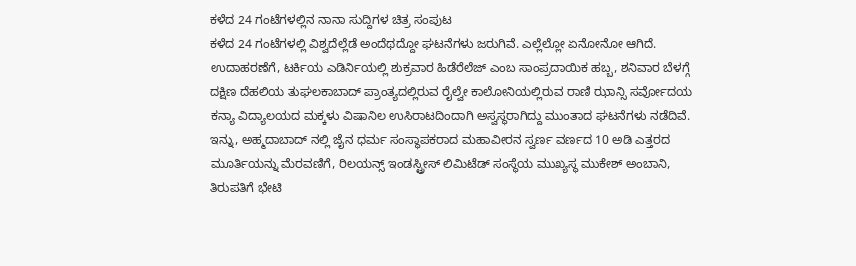ಕಳೆದ 24 ಗಂಟೆಗಳಲ್ಲಿನ ನಾನಾ ಸುದ್ದಿಗಳ ಚಿತ್ರ ಸಂಪುಟ
ಕಳೆದ 24 ಗಂಟೆಗಳಲ್ಲಿ ವಿಶ್ವದೆಲ್ಲೆಡೆ ಅಂದೆಥದ್ದೋ ಘಟನೆಗಳು ಜರುಗಿವೆ. ಎಲ್ಲೆಲ್ಲೋ ಏನೋನೋ ಆಗಿದೆ.
ಉದಾಹರಣೆಗೆ, ಟರ್ಕಿಯ ಎಡಿರ್ನಿಯಲ್ಲಿ ಶುಕ್ರವಾರ ಹಿಡೆರೆಲೆಜ್ ಎಂಬ ಸಾಂಪ್ರದಾಯಿಕ ಹಬ್ಬ, ಶನಿವಾರ ಬೆಳಗ್ಗೆ ದಕ್ಷಿಣ ದೆಹಲಿಯ ತುಘಲಕಾಬಾದ್ ಪ್ರಾಂತ್ಯದಲ್ಲಿರುವ ರೈಲ್ವೇ ಕಾಲೋನಿಯಲ್ಲಿರುವ ರಾಣಿ ಝಾನ್ಸಿ ಸರ್ವೋದಯ ಕನ್ಯಾ ವಿದ್ಯಾಲಯದ ಮಕ್ಕಳು ವಿಷಾನಿಲ ಉಸಿರಾಟದಿಂದಾಗಿ ಅಸ್ವಸ್ಥರಾಗಿದ್ದು ಮುಂತಾದ ಘಟನೆಗಳು ನಡೆದಿವೆ.
ಇನ್ನು, ಅಹ್ಮದಾಬಾದ್ ನಲ್ಲಿ ಜೈನ ಧರ್ಮ ಸಂಸ್ಥಾಪಕರಾದ ಮಹಾವೀರನ ಸ್ವರ್ಣ ವರ್ಣದ 10 ಅಡಿ ಎತ್ತರದ ಮೂರ್ತಿಯನ್ನು ಮೆರವಣಿಗೆ, ರಿಲಯನ್ಸ್ ಇಂಡಸ್ಟ್ರೀಸ್ ಲಿಮಿಟೆಡ್ ಸಂಸ್ಥೆಯ ಮುಖ್ಯಸ್ಥ ಮುಕೇಶ್ ಅಂಬಾನಿ, ತಿರುಪತಿಗೆ ಭೇಟಿ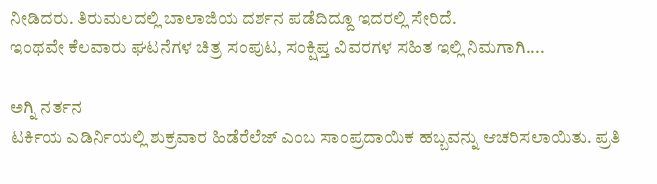ನೀಡಿದರು. ತಿರುಮಲದಲ್ಲಿ ಬಾಲಾಜಿಯ ದರ್ಶನ ಪಡೆದಿದ್ದೂ ಇದರಲ್ಲಿ ಸೇರಿದೆ.
ಇಂಥವೇ ಕೆಲವಾರು ಘಟನೆಗಳ ಚಿತ್ರ ಸಂಪುಟ, ಸಂಕ್ಷಿಪ್ತ ವಿವರಗಳ ಸಹಿತ ಇಲ್ಲಿ ನಿಮಗಾಗಿ....

ಅಗ್ನಿ ನರ್ತನ
ಟರ್ಕಿಯ ಎಡಿರ್ನಿಯಲ್ಲಿ ಶುಕ್ರವಾರ ಹಿಡೆರೆಲೆಜ್ ಎಂಬ ಸಾಂಪ್ರದಾಯಿಕ ಹಬ್ಬವನ್ನು ಆಚರಿಸಲಾಯಿತು. ಪ್ರತಿ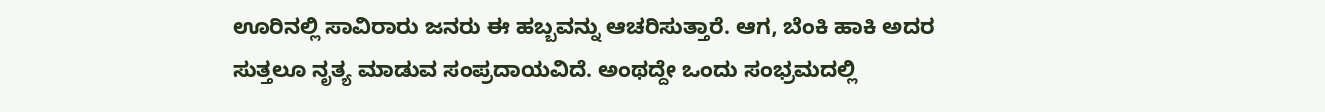ಊರಿನಲ್ಲಿ ಸಾವಿರಾರು ಜನರು ಈ ಹಬ್ಬವನ್ನು ಆಚರಿಸುತ್ತಾರೆ. ಆಗ, ಬೆಂಕಿ ಹಾಕಿ ಅದರ ಸುತ್ತಲೂ ನೃತ್ಯ ಮಾಡುವ ಸಂಪ್ರದಾಯವಿದೆ. ಅಂಥದ್ದೇ ಒಂದು ಸಂಭ್ರಮದಲ್ಲಿ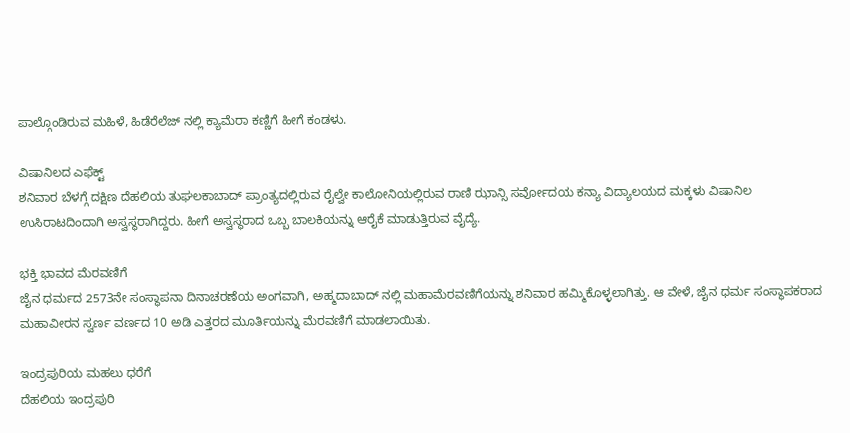ಪಾಲ್ಗೊಂಡಿರುವ ಮಹಿಳೆ, ಹಿಡೆರೆಲೆಜ್ ನಲ್ಲಿ ಕ್ಯಾಮೆರಾ ಕಣ್ಣಿಗೆ ಹೀಗೆ ಕಂಡಳು.

ವಿಷಾನಿಲದ ಎಫೆಕ್ಟ್
ಶನಿವಾರ ಬೆಳಗ್ಗೆ ದಕ್ಷಿಣ ದೆಹಲಿಯ ತುಘಲಕಾಬಾದ್ ಪ್ರಾಂತ್ಯದಲ್ಲಿರುವ ರೈಲ್ವೇ ಕಾಲೋನಿಯಲ್ಲಿರುವ ರಾಣಿ ಝಾನ್ಸಿ ಸರ್ವೋದಯ ಕನ್ಯಾ ವಿದ್ಯಾಲಯದ ಮಕ್ಕಳು ವಿಷಾನಿಲ ಉಸಿರಾಟದಿಂದಾಗಿ ಅಸ್ವಸ್ಥರಾಗಿದ್ದರು. ಹೀಗೆ ಅಸ್ವಸ್ಥರಾದ ಒಬ್ಬ ಬಾಲಕಿಯನ್ನು ಆರೈಕೆ ಮಾಡುತ್ತಿರುವ ವೈದ್ಯೆ.

ಭಕ್ತಿ ಭಾವದ ಮೆರವಣಿಗೆ
ಜೈನ ಧರ್ಮದ 2573ನೇ ಸಂಸ್ಥಾಪನಾ ದಿನಾಚರಣೆಯ ಅಂಗವಾಗಿ, ಅಹ್ಮದಾಬಾದ್ ನಲ್ಲಿ ಮಹಾಮೆರವಣಿಗೆಯನ್ನು ಶನಿವಾರ ಹಮ್ಮಿಕೊಳ್ಳಲಾಗಿತ್ತು. ಆ ವೇಳೆ, ಜೈನ ಧರ್ಮ ಸಂಸ್ಥಾಪಕರಾದ ಮಹಾವೀರನ ಸ್ವರ್ಣ ವರ್ಣದ 10 ಅಡಿ ಎತ್ತರದ ಮೂರ್ತಿಯನ್ನು ಮೆರವಣಿಗೆ ಮಾಡಲಾಯಿತು.

ಇಂದ್ರಪುರಿಯ ಮಹಲು ಧರೆಗೆ
ದೆಹಲಿಯ ಇಂದ್ರಪುರಿ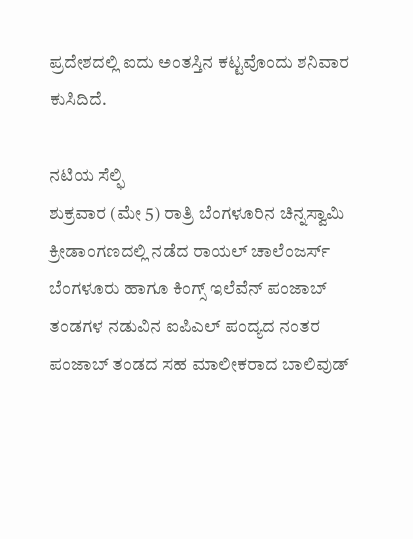ಪ್ರದೇಶದಲ್ಲಿ ಐದು ಅಂತಸ್ತಿನ ಕಟ್ಟವೊಂದು ಶನಿವಾರ ಕುಸಿದಿದೆ.

ನಟಿಯ ಸೆಲ್ಫಿ
ಶುಕ್ರವಾರ (ಮೇ 5) ರಾತ್ರಿ ಬೆಂಗಳೂರಿನ ಚಿನ್ನಸ್ವಾಮಿ ಕ್ರೀಡಾಂಗಣದಲ್ಲಿ ನಡೆದ ರಾಯಲ್ ಚಾಲೆಂಜರ್ಸ್ ಬೆಂಗಳೂರು ಹಾಗೂ ಕಿಂಗ್ಸ್ ಇಲೆವೆನ್ ಪಂಜಾಬ್ ತಂಡಗಳ ನಡುವಿನ ಐಪಿಎಲ್ ಪಂದ್ಯದ ನಂತರ ಪಂಜಾಬ್ ತಂಡದ ಸಹ ಮಾಲೀಕರಾದ ಬಾಲಿವುಡ್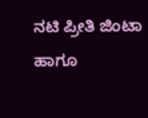ನಟಿ ಪ್ರೀತಿ ಜಿಂಟಾ ಹಾಗೂ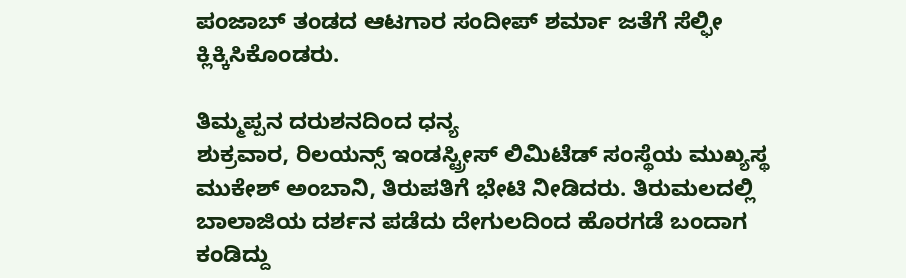ಪಂಜಾಬ್ ತಂಡದ ಆಟಗಾರ ಸಂದೀಪ್ ಶರ್ಮಾ ಜತೆಗೆ ಸೆಲ್ಫೀ ಕ್ಲಿಕ್ಕಿಸಿಕೊಂಡರು.

ತಿಮ್ಮಪ್ಪನ ದರುಶನದಿಂದ ಧನ್ಯ
ಶುಕ್ರವಾರ, ರಿಲಯನ್ಸ್ ಇಂಡಸ್ಟ್ರೀಸ್ ಲಿಮಿಟೆಡ್ ಸಂಸ್ಥೆಯ ಮುಖ್ಯಸ್ಥ ಮುಕೇಶ್ ಅಂಬಾನಿ, ತಿರುಪತಿಗೆ ಭೇಟಿ ನೀಡಿದರು. ತಿರುಮಲದಲ್ಲಿ ಬಾಲಾಜಿಯ ದರ್ಶನ ಪಡೆದು ದೇಗುಲದಿಂದ ಹೊರಗಡೆ ಬಂದಾಗ ಕಂಡಿದ್ದು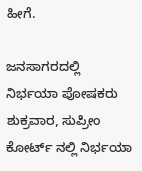ಹೀಗೆ.

ಜನಸಾಗರದಲ್ಲಿ ನಿರ್ಭಯಾ ಪೋಷಕರು
ಶುಕ್ರವಾರ, ಸುಪ್ರೀಂ ಕೋರ್ಟ್ ನಲ್ಲಿ ನಿರ್ಭಯಾ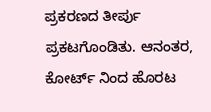ಪ್ರಕರಣದ ತೀರ್ಪು ಪ್ರಕಟಗೊಂಡಿತು. ಆನಂತರ, ಕೋರ್ಟ್ ನಿಂದ ಹೊರಟ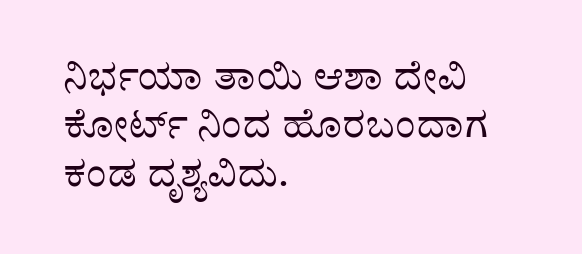ನಿರ್ಭಯಾ ತಾಯಿ ಆಶಾ ದೇವಿ ಕೋರ್ಟ್ ನಿಂದ ಹೊರಬಂದಾಗ ಕಂಡ ದೃಶ್ಯವಿದು.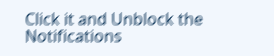Click it and Unblock the Notifications